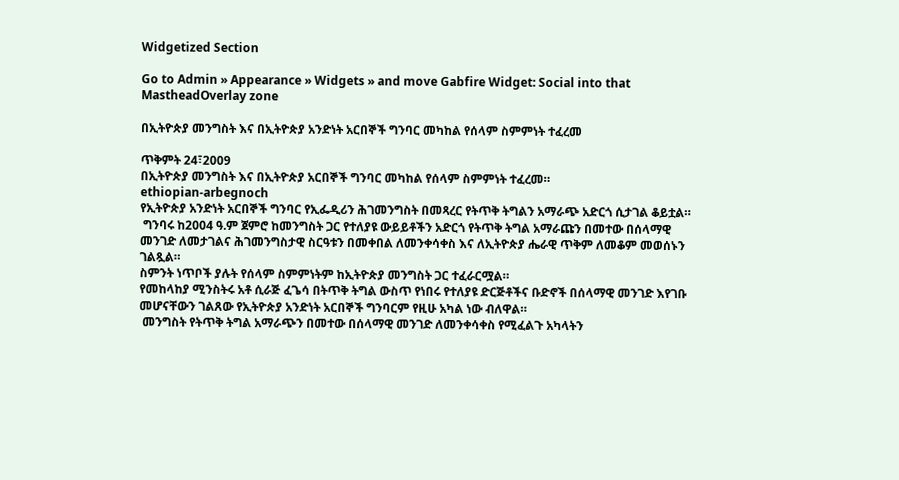Widgetized Section

Go to Admin » Appearance » Widgets » and move Gabfire Widget: Social into that MastheadOverlay zone

በኢትዮጵያ መንግስት እና በኢትዮጵያ አንድነት አርበኞች ግንባር መካከል የሰላም ስምምነት ተፈረመ

ጥቅምት 24፣2009
በኢትዮጵያ መንግስት እና በኢትዮጵያ አርበኞች ግንባር መካከል የሰላም ስምምነት ተፈረመ።
ethiopian-arbegnoch
የኢትዮጵያ አንድነት አርበኞች ግንባር የኢፌዲሪን ሕገመንግስት በመጻረር የትጥቅ ትግልን አማራጭ አድርጎ ሲታገል ቆይቷል።
 ግንባሩ ከ2004 ዓ.ም ጀምሮ ከመንግስት ጋር የተለያዩ ውይይቶችን አድርጎ የትጥቅ ትግል አማራጩን በመተው በሰላማዊ መንገድ ለመታገልና ሕገመንግስታዊ ስርዓቱን በመቀበል ለመንቀሳቀስ እና ለኢትዮጵያ ሔራዊ ጥቅም ለመቆም መወሰኑን ገልጿል።
ስምንት ነጥቦች ያሉት የሰላም ስምምነትም ከኢትዮጵያ መንግስት ጋር ተፈራርሟል።
የመከላከያ ሚንስትሩ አቶ ሲራጅ ፈጌሳ በትጥቅ ትግል ውስጥ የነበሩ የተለያዩ ድርጅቶችና ቡድኖች በሰላማዊ መንገድ እየገቡ መሆናቸውን ገልጸው የኢትዮጵያ አንድነት አርበኞች ግንባርም የዚሁ አካል ነው ብለዋል።
 መንግስት የትጥቅ ትግል አማራጭን በመተው በሰላማዊ መንገድ ለመንቀሳቀስ የሚፈልጉ አካላትን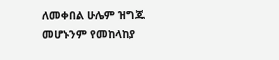ለመቀበል ሁሌም ዝግጁ መሆኑንም የመከላከያ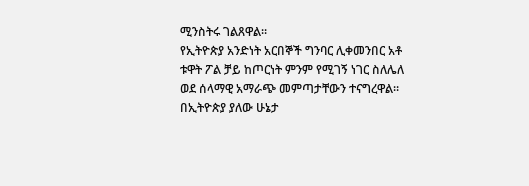ሚንስትሩ ገልጸዋል።
የኢትዮጵያ አንድነት አርበኞች ግንባር ሊቀመንበር አቶ ቱዋት ፖል ቻይ ከጦርነት ምንም የሚገኝ ነገር ስለሌለ ወደ ሰላማዊ አማራጭ መምጣታቸውን ተናግረዋል።
በኢትዮጵያ ያለው ሁኔታ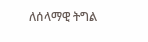ለሰላማዊ ትግል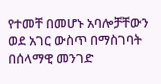የተመቸ በመሆኑ አባሎቻቸውን ወደ አገር ውስጥ በማስገባት በሰላማዊ መንገድ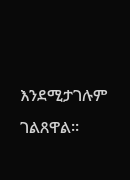እንደሚታገሉም ገልጸዋል።